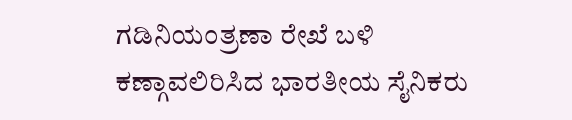ಗಡಿನಿಯಂತ್ರಣಾ ರೇಖೆ ಬಳಿ ಕಣ್ಗಾವಲಿರಿಸಿದ ಭಾರತೀಯ ಸೈನಿಕರು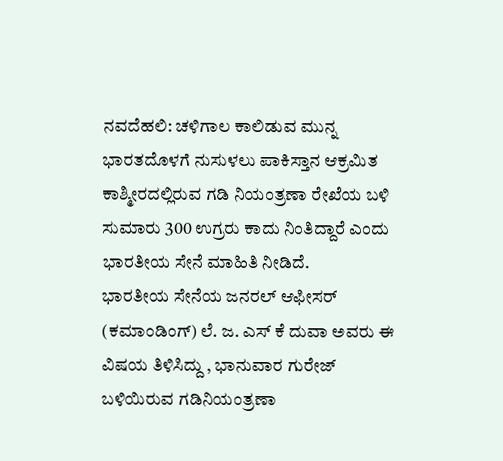ನವದೆಹಲಿ: ಚಳಿಗಾಲ ಕಾಲಿಡುವ ಮುನ್ನ ಭಾರತದೊಳಗೆ ನುಸುಳಲು ಪಾಕಿಸ್ತಾನ ಆಕ್ರಮಿತ ಕಾಶ್ಮೀರದಲ್ಲಿರುವ ಗಡಿ ನಿಯಂತ್ರಣಾ ರೇಖೆಯ ಬಳಿ ಸುಮಾರು 300 ಉಗ್ರರು ಕಾದು ನಿಂತಿದ್ದಾರೆ ಎಂದು ಭಾರತೀಯ ಸೇನೆ ಮಾಹಿತಿ ನೀಡಿದೆ.
ಭಾರತೀಯ ಸೇನೆಯ ಜನರಲ್ ಆಫೀಸರ್ (ಕಮಾಂಡಿಂಗ್) ಲೆ. ಜ. ಎಸ್ ಕೆ ದುವಾ ಅವರು ಈ ವಿಷಯ ತಿಳಿಸಿದ್ದು , ಭಾನುವಾರ ಗುರೇಜ್ ಬಳಿಯಿರುವ ಗಡಿನಿಯಂತ್ರಣಾ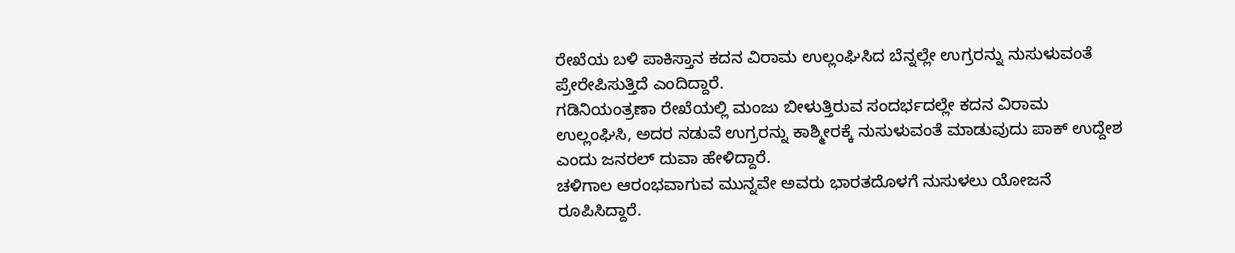ರೇಖೆಯ ಬಳಿ ಪಾಕಿಸ್ತಾನ ಕದನ ವಿರಾಮ ಉಲ್ಲಂಘಿಸಿದ ಬೆನ್ನಲ್ಲೇ ಉಗ್ರರನ್ನು ನುಸುಳುವಂತೆ ಪ್ರೇರೇಪಿಸುತ್ತಿದೆ ಎಂದಿದ್ದಾರೆ.
ಗಡಿನಿಯಂತ್ರಣಾ ರೇಖೆಯಲ್ಲಿ ಮಂಜು ಬೀಳುತ್ತಿರುವ ಸಂದರ್ಭದಲ್ಲೇ ಕದನ ವಿರಾಮ ಉಲ್ಲಂಘಿಸಿ, ಅದರ ನಡುವೆ ಉಗ್ರರನ್ನು ಕಾಶ್ಮೀರಕ್ಕೆ ನುಸುಳುವಂತೆ ಮಾಡುವುದು ಪಾಕ್ ಉದ್ದೇಶ ಎಂದು ಜನರಲ್ ದುವಾ ಹೇಳಿದ್ದಾರೆ.
ಚಳಿಗಾಲ ಆರಂಭವಾಗುವ ಮುನ್ನವೇ ಅವರು ಭಾರತದೊಳಗೆ ನುಸುಳಲು ಯೋಜನೆ ರೂಪಿಸಿದ್ದಾರೆ.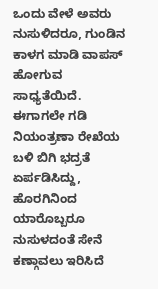ಒಂದು ವೇಳೆ ಅವರು ನುಸುಳಿದರೂ, ಗುಂಡಿನ ಕಾಳಗ ಮಾಡಿ ವಾಪಸ್ ಹೋಗುವ ಸಾಧ್ಯತೆಯಿದೆ.
ಈಗಾಗಲೇ ಗಡಿ ನಿಯಂತ್ರಣಾ ರೇಖೆಯ ಬಳಿ ಬಿಗಿ ಭದ್ರತೆ ಏರ್ಪಡಿಸಿದ್ದು, ಹೊರಗಿನಿಂದ ಯಾರೊಬ್ಬರೂ ನುಸುಳದಂತೆ ಸೇನೆ ಕಣ್ಗಾವಲು ಇರಿಸಿದೆ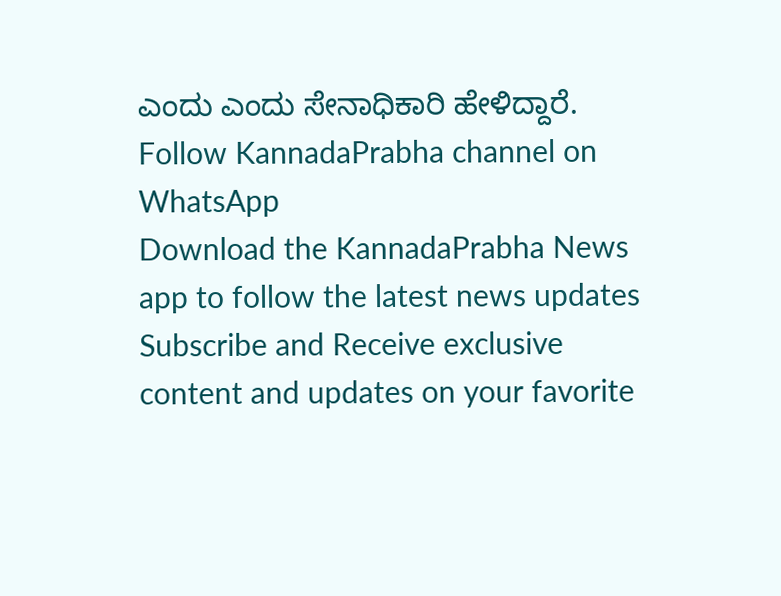ಎಂದು ಎಂದು ಸೇನಾಧಿಕಾರಿ ಹೇಳಿದ್ದಾರೆ.
Follow KannadaPrabha channel on WhatsApp
Download the KannadaPrabha News app to follow the latest news updates
Subscribe and Receive exclusive content and updates on your favorite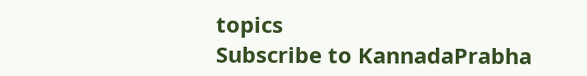topics
Subscribe to KannadaPrabha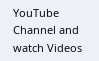YouTube Channel and watch Videos